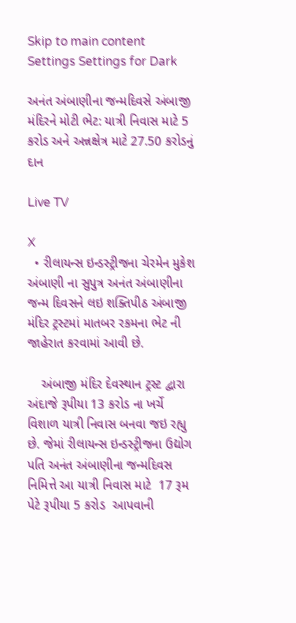Skip to main content
Settings Settings for Dark

અનંત અંબાણીના જન્મદિવસે અંબાજી મંદિરને મોટી ભેટ: યાત્રી નિવાસ માટે 5 કરોડ અને અન્નક્ષેત્ર માટે 27.50 કરોડનું દાન

Live TV

X
  • રીલાયન્સ ઇન્ડસ્ટ્રીજના ચેરમેન મુકેશ અંબાણી ના સુપુત્ર અનંત અંબાણીના જન્મ દિવસને લઇ શક્તિપીઠ અંબાજી મંદિર ટ્રસ્ટમાં માતબર રકમના ભેટ ની જાહેરાત કરવામાં આવી છે.

    અંબાજી મંદિર દેવસ્થાન ટ્રસ્ટ દ્વારા અંદાજે રૂપીયા 13 કરોડ ના ખર્ચે વિશાળ યાત્રી નિવાસ બનવા જઇ રહ્યુ છે. જેમાં રીલાયન્સ ઇન્ડસ્ટ્રીજના ઉદ્યોગ પતિ અનંત અંબાણીના જન્મદિવસ નિમિત્તે આ યાત્રી નિવાસ માટે  17 રૂમ પેટે રૂપીયા 5 કરોડ  આપવાની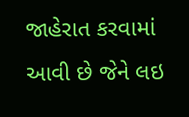જાહેરાત કરવામાં આવી છે જેને લઇ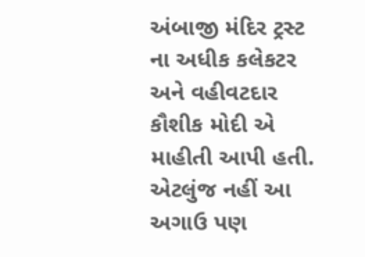અંબાજી મંદિર ટ્રસ્ટ ના અધીક કલેકટર અને વહીવટદાર કૌશીક મોદી એ માહીતી આપી હતી. એટલુંજ નહીં આ અગાઉ પણ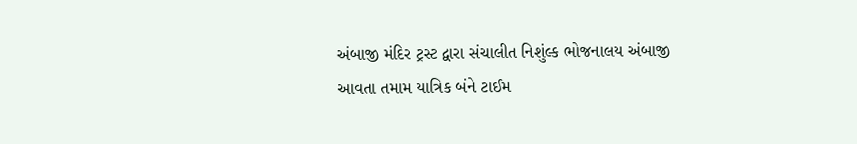અંબાજી મંદિર ટ્રસ્ટ દ્વારા સંચાલીત નિશુંલ્ક ભોજનાલય અંબાજી આવતા તમામ યાત્રિક બંને ટાઈમ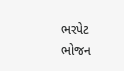ભરપેટ ભોજન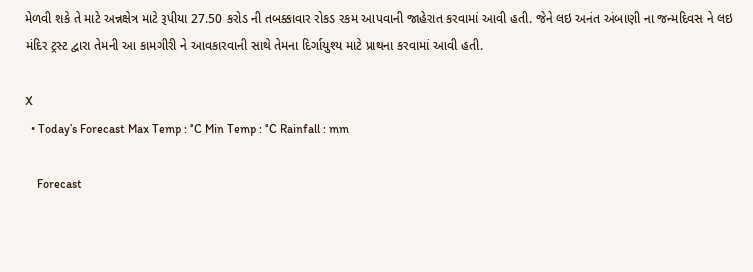મેળવી શકે તે માટે અન્નક્ષેત્ર માટે રૂપીયા 27.50 કરોડ ની તબક્કાવાર રોકડ રકમ આપવાની જાહેરાત કરવામાં આવી હતી. જેને લઇ અનંત અંબાણી ના જન્મદિવસ ને લઇ મંદિર ટ્રસ્ટ દ્વારા તેમની આ કામગીરી ને આવકારવાની સાથે તેમના દિર્ગાયુશ્ય માટે પ્રાથના કરવામાં આવી હતી.

X
  • Today’s Forecast Max Temp : °C Min Temp : °C Rainfall : mm

    Forecast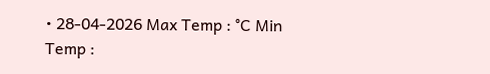• 28-04-2026 Max Temp : °C Min Temp :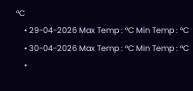°C
    • 29-04-2026 Max Temp : °C Min Temp : °C
    • 30-04-2026 Max Temp : °C Min Temp : °C
    •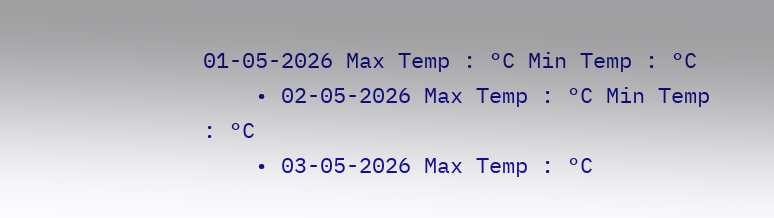01-05-2026 Max Temp : °C Min Temp : °C
    • 02-05-2026 Max Temp : °C Min Temp : °C
    • 03-05-2026 Max Temp : °C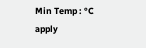Min Temp : °C
apply